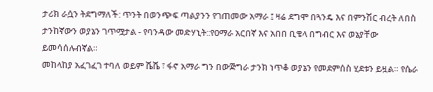ታሪክ ራሷን ትደግማለች: ጥንት በወንጭፍ ጣልያንን የገጠመው አማራ ፤ ዛሬ ደግሞ በጓንዴ እና በምንሽር ብረት ለበስ ታንከኛውን ወያኔን ገጥሟታል - የባንዳው መድሃኒት::የዐማራ አርበኛ እና አበበ ቢቄላ በግብር እና ወኔያቸው ይመሳሰሉብኛል።
መከላከያ አፈገፈገ ተባለ ወይም ሼሼ ፣ ፋኖ አማራ ግን በውጅግራ ታንክ ነጥቆ ወያኔን የመደምሰስ ሂደቱን ይዟል። የሴራ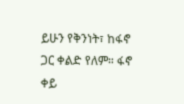ይሁን የቅንነት፣ ከፋኖ ጋር ቀልድ የለም። ፋኖ ቀይ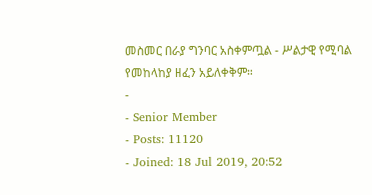መስመር በራያ ግንባር አስቀምጧል - ሥልታዊ የሚባል የመከላከያ ዘፈን አይለቀቅም።
-
- Senior Member
- Posts: 11120
- Joined: 18 Jul 2019, 20:52